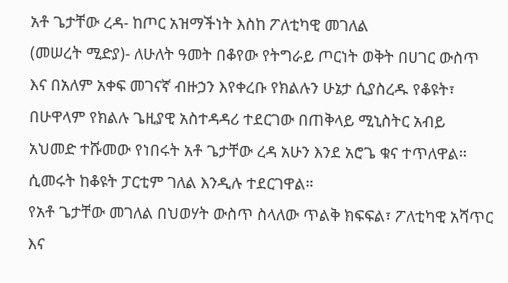አቶ ጌታቸው ረዳ- ከጦር አዝማችነት እስከ ፖለቲካዊ መገለል
(መሠረት ሚድያ)- ለሁለት ዓመት በቆየው የትግራይ ጦርነት ወቅት በሀገር ውስጥ እና በአለም አቀፍ መገናኛ ብዙኃን እየቀረቡ የክልሉን ሁኔታ ሲያስረዱ የቆዩት፣ በሁዋላም የክልሉ ጌዚያዊ አስተዳዳሪ ተደርገው በጠቅላይ ሚኒስትር አብይ አህመድ ተሹመው የነበሩት አቶ ጌታቸው ረዳ አሁን እንደ አሮጌ ቁና ተጥለዋል። ሲመሩት ከቆዩት ፓርቲም ገለል እንዲሉ ተደርገዋል።
የአቶ ጌታቸው መገለል በህወሃት ውስጥ ስላለው ጥልቅ ክፍፍል፣ ፖለቲካዊ አሻጥር እና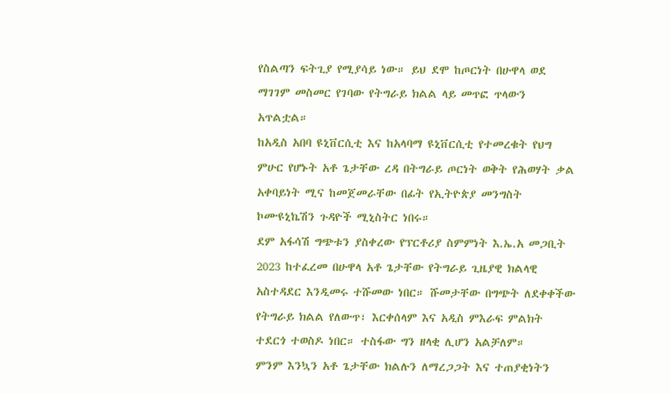የስልጣን ፍትጊያ የሚያሳይ ነው። ይህ ደሞ ከጦርነት በሁዋላ ወደ ማገገም መስመር የገባው የትግራይ ክልል ላይ መጥፎ ጥላውን አጥልቷል።
ከአዲስ አበባ ዩኒቨርሲቲ እና ከአላባማ ዩኒቨርሲቲ የተመረቁት የህግ ምሁር የሆኑት አቶ ጌታቸው ረዳ በትግራይ ጦርነት ወቅት የሕወሃት ቃል አቀባይነት ሚና ከመጀመራቸው በፊት የኢትዮጵያ መንግስት ኮሙዩኒኬሽን ጉዳዮች ሚኒስትር ነበሩ።
ደም አፋሳሽ ግጭቱን ያስቀረው የፕርቶሪያ ስምምነት እ.ኤ.አ መጋቢት 2023 ከተፈረመ በሁዋላ አቶ ጌታቸው የትግራይ ጊዜያዊ ክልላዊ አስተዳደር እንዲመሩ ተሹመው ነበር። ሹመታቸው በግጭት ለደቀቀችው የትግራይ ክልል የለውጥ፣ እርቀሰላም እና አዲስ ምእራፍ ምልክት ተደርጎ ተወስዶ ነበር። ተስፋው ግን ዘላቂ ሊሆን አልቻለም።
ምንም እንኳን አቶ ጌታቸው ክልሉን ለማረጋጋት እና ተጠያቂነትን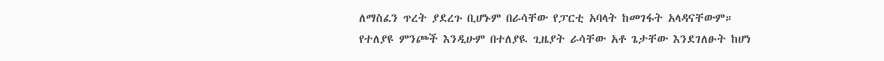ለማስፈን ጥረት ያደረጉ ቢሆኑም በራሳቸው የፓርቲ አባላት ከመገፋት አላዳናቸውም።
የተለያዩ ምንጮች እንዲሁም በተለያዪ ጊዜያት ራሳቸው አቶ ጌታቸው እንደገለፁት ከሆነ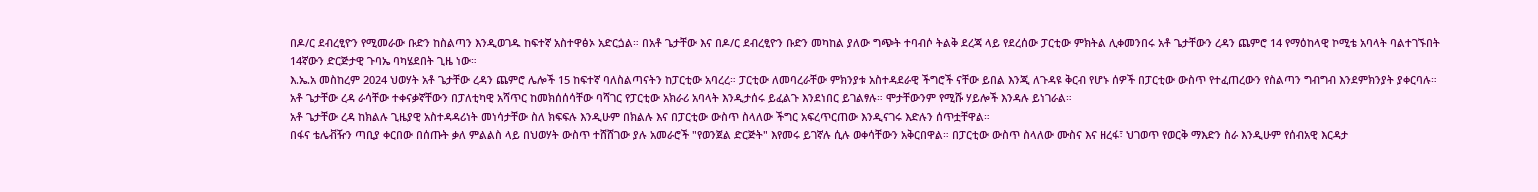በዶ/ር ደብረፂዮን የሚመራው ቡድን ከስልጣን እንዲወገዱ ከፍተኛ አስተዋፅኦ አድርጏል። በአቶ ጌታቸው እና በዶ/ር ደብረፂዮን ቡድን መካከል ያለው ግጭት ተባብሶ ትልቅ ደረጃ ላይ የደረሰው ፓርቲው ምክትል ሊቀመንበሩ አቶ ጌታቸውን ረዳን ጨምሮ 14 የማዕከላዊ ኮሚቴ አባላት ባልተገኙበት 14ኛውን ድርጅታዊ ጉባኤ ባካሄደበት ጊዜ ነው።
እ.ኤ.አ መስከረም 2024 ህወሃት አቶ ጌታቸው ረዳን ጨምሮ ሌሎች 15 ከፍተኛ ባለስልጣናትን ከፓርቲው አባረረ። ፓርቲው ለመባረራቸው ምክንያቱ አስተዳደራዊ ችግሮች ናቸው ይበል እንጂ ለጉዳዩ ቅርብ የሆኑ ሰዎች በፓርቲው ውስጥ የተፈጠረውን የስልጣን ግብግብ እንደምክንያት ያቀርባሉ።
አቶ ጌታቸው ረዳ ራሳቸው ተቀናቃኛቸውን በፓለቲካዊ አሻጥር ከመክሰሰሳቸው ባሻገር የፓርቲው አክራሪ አባላት እንዲታሰሩ ይፈልጉ እንደነበር ይገልፃሉ። ሞታቸውንም የሚሹ ሃይሎች እንዳሉ ይነገራል።
አቶ ጌታቸው ረዳ ከክልሉ ጊዜያዊ አስተዳዳሪነት መነሳታቸው ስለ ክፍፍሉ እንዲሁም በክልሉ እና በፓርቲው ውስጥ ስላለው ችግር አፍረጥርጠው እንዲናገሩ እድሉን ሰጥቷቸዋል።
በፋና ቴሌቭዥን ጣቢያ ቀርበው በሰጡት ቃለ ምልልስ ላይ በህወሃት ውስጥ ተሸሸገው ያሉ አመራሮች "የወንጀል ድርጅት" እየመሩ ይገኛሉ ሲሉ ወቀሳቸውን አቅርበዋል። በፓርቲው ውስጥ ስላለው ሙስና እና ዘረፋ፣ ህገወጥ የወርቅ ማእድን ስራ እንዲሁም የሰብአዊ እርዳታ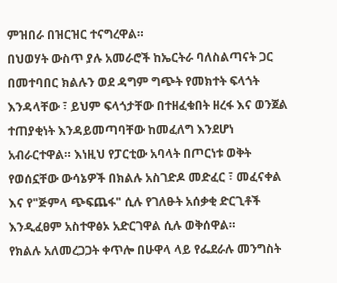ምዝበራ በዝርዝር ተናግረዋል።
በህወሃት ውስጥ ያሉ አመራሮች ከኤርትራ ባለስልጣናት ጋር በመተባበር ክልሉን ወደ ዳግም ግጭት የመክተት ፍላጎት እንዳላቸው ፣ ይህም ፍላጎታቸው በተዘፈቁበት ዘረፋ እና ወንጀል ተጠያቂነት እንዳይመጣባቸው ከመፈለግ እንደሆነ አብራርተዋል። እነዚህ የፓርቲው አባላት በጦርነቱ ወቅት የወሰኗቸው ውሳኔዎች በክልሉ አስገድዶ መድፈር ፣ መፈናቀል እና የ"ጅምላ ጭፍጨፋ" ሲሉ የገለፁት አሰቃቂ ድርጊቶች እንዲፈፀም አስተዋፅኦ አድርገዋል ሲሉ ወቅሰዋል።
የክልሉ አለመረጋጋት ቀጥሎ በሁዋላ ላይ የፌደራሉ መንግስት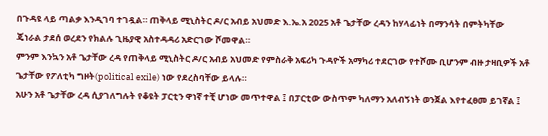በጉዳዩ ላይ ጣልቃ እንዲገባ ተገዷል። ጠቅላይ ሚኒስትር ዶ/ር አብይ አህመድ እ.ኤ.አ 2025 አቶ ጌታቸው ረዳን ከሃላፊነት በማንሳት በምትካቸው ጄነራል ታደሰ ወረደን የክልሉ ጊዜያዊ አስተዳዳሪ አድርገው ሾመዋል።
ምንም እንኳን አቶ ጌታቸው ረዳ የጠቅላይ ሚኒስትር ዶ/ር አብይ አህመድ የምስራቅ አፍሪካ ጉዳዮች አማካሪ ተደርገው የተሾሙ ቢሆንም ብዙ ታዛቢዎች አቶ ጌታቸው የፖለቲካ ግዞት(political exile) ነው የደረስባቸው ይላሉ።
አሁን አቶ ጌታቸው ረዳ ሲያገለግሉት የቆዩት ፓርቲን ዋነኛ ተቺ ሆነው መጥተዋል ፤ በፓርቲው ውስጥም ካለማን አለብኝነት ወንጀል እየተፈፀመ ይገኛል ፤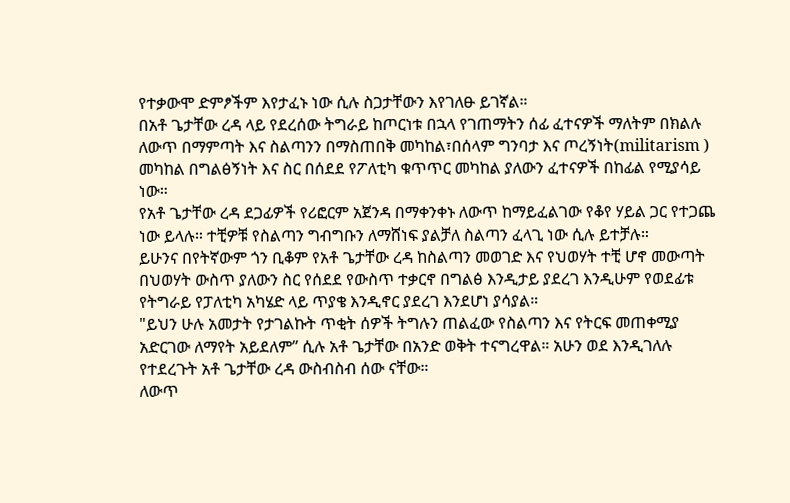የተቃውሞ ድምፆችም እየታፈኑ ነው ሲሉ ስጋታቸውን እየገለፁ ይገኛል።
በአቶ ጌታቸው ረዳ ላይ የደረሰው ትግራይ ከጦርነቱ በኋላ የገጠማትን ሰፊ ፈተናዎች ማለትም በክልሉ ለውጥ በማምጣት እና ስልጣንን በማስጠበቅ መካከል፣በሰላም ግንባታ እና ጦረኝነት(militarism ) መካከል በግልፅኝነት እና ስር በሰደደ የፖለቲካ ቁጥጥር መካከል ያለውን ፈተናዎች በከፊል የሚያሳይ ነው።
የአቶ ጌታቸው ረዳ ደጋፊዎች የሪፎርም አጀንዳ በማቀንቀኑ ለውጥ ከማይፈልገው የቆየ ሃይል ጋር የተጋጨ ነው ይላሉ። ተቺዎቹ የስልጣን ግብግቡን ለማሸነፍ ያልቻለ ስልጣን ፈላጊ ነው ሲሉ ይተቻሉ።
ይሁንና በየትኛውም ጎን ቢቆም የአቶ ጌታቸው ረዳ ከስልጣን መወገድ እና የህወሃት ተቺ ሆኖ መውጣት በህወሃት ውስጥ ያለውን ስር የሰደደ የውስጥ ተቃርኖ በግልፅ እንዲታይ ያደረገ እንዲሁም የወደፊቱ የትግራይ የፓለቲካ አካሄድ ላይ ጥያቄ እንዲኖር ያደረገ እንደሆነ ያሳያል።
"ይህን ሁሉ አመታት የታገልኩት ጥቂት ሰዎች ትግሉን ጠልፈው የስልጣን እና የትርፍ መጠቀሚያ አድርገው ለማየት አይደለም” ሲሉ አቶ ጌታቸው በአንድ ወቅት ተናግረዋል። አሁን ወደ እንዲገለሉ የተደረጉት አቶ ጌታቸው ረዳ ውስብስብ ሰው ናቸው።
ለውጥ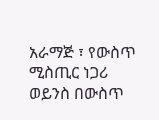አራማጅ ፣ የውስጥ ሚስጢር ነጋሪ ወይንስ በውስጥ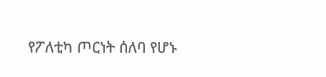የፖለቲካ ጦርነት ሰለባ የሆኑ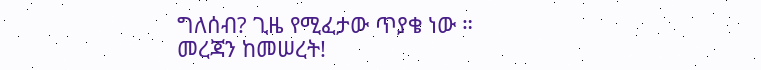ግለሰብ? ጊዜ የሚፈታው ጥያቄ ነው ።
መረጃን ከመሠረት!